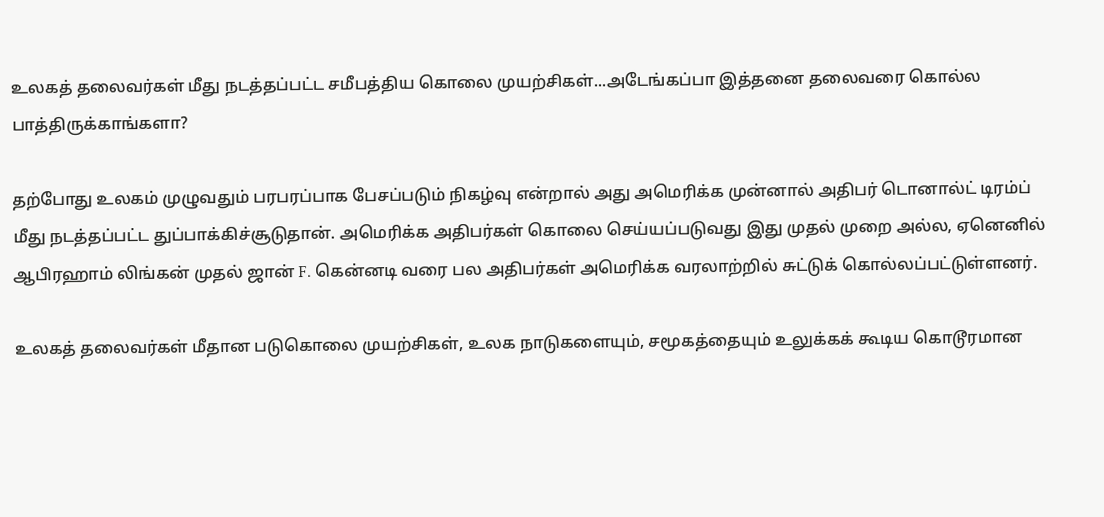உலகத் தலைவர்கள் மீது நடத்தப்பட்ட சமீபத்திய கொலை முயற்சிகள்...அடேங்கப்பா இத்தனை தலைவரை கொல்ல பாத்திருக்காங்களா?

தற்போது உலகம் முழுவதும் பரபரப்பாக பேசப்படும் நிகழ்வு என்றால் அது அமெரிக்க முன்னால் அதிபர் டொனால்ட் டிரம்ப் மீது நடத்தப்பட்ட துப்பாக்கிச்சூடுதான். அமெரிக்க அதிபர்கள் கொலை செய்யப்படுவது இது முதல் முறை அல்ல, ஏனெனில் ஆபிரஹாம் லிங்கன் முதல் ஜான் F. கென்னடி வரை பல அதிபர்கள் அமெரிக்க வரலாற்றில் சுட்டுக் கொல்லப்பட்டுள்ளனர்.

உலகத் தலைவர்கள் மீதான படுகொலை முயற்சிகள், உலக நாடுகளையும், சமூகத்தையும் உலுக்கக் கூடிய கொடூரமான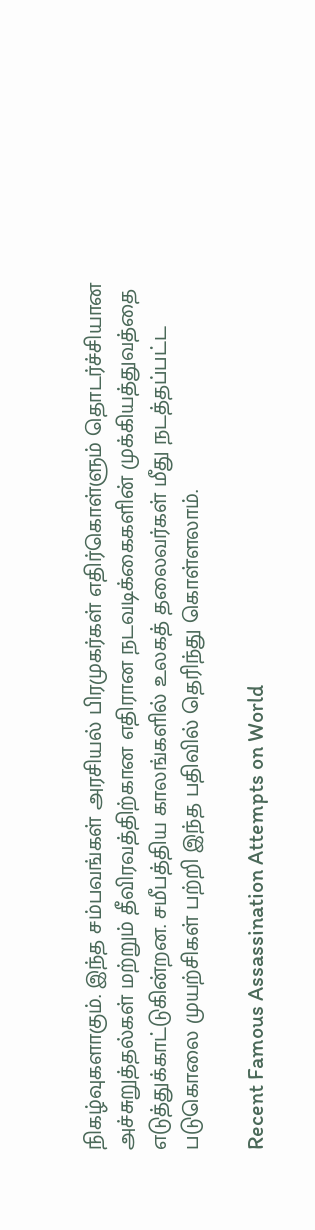நிகழ்வுகளாகும். இந்த சம்பவங்கள் அரசியல் பிரமுகர்கள் எதிர்கொள்ளும் தொடர்ச்சியான அச்சுறுத்தல்கள் மற்றும் தீவிரவத்திற்கான எதிரான நடவடிக்கைகளின் முக்கியத்துவத்தை எடுத்துக்காட்டுகின்றன. சமீபத்திய காலங்களில் உலகத் தலைவர்கள் மீது நடத்தப்பட்ட படுகொலை முயற்சிகள் பற்றி இந்த பதிவில் தெரிந்து கொள்ளலாம்.

Recent Famous Assassination Attempts on World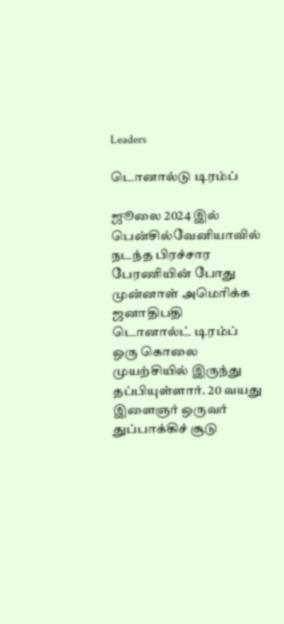Leaders

டொனால்டு டிரம்ப்

ஜூலை 2024 இல் பென்சில்வேனியாவில் நடந்த பிரச்சார பேரணியின் போது முன்னாள் அமெரிக்க ஜனாதிபதி டொனால்ட் டிரம்ப் ஒரு கொலை முயற்சியில் இருந்து தப்பியுள்ளார். 20 வயது இளைஞர் ஒருவர் துப்பாக்கிச் சூடு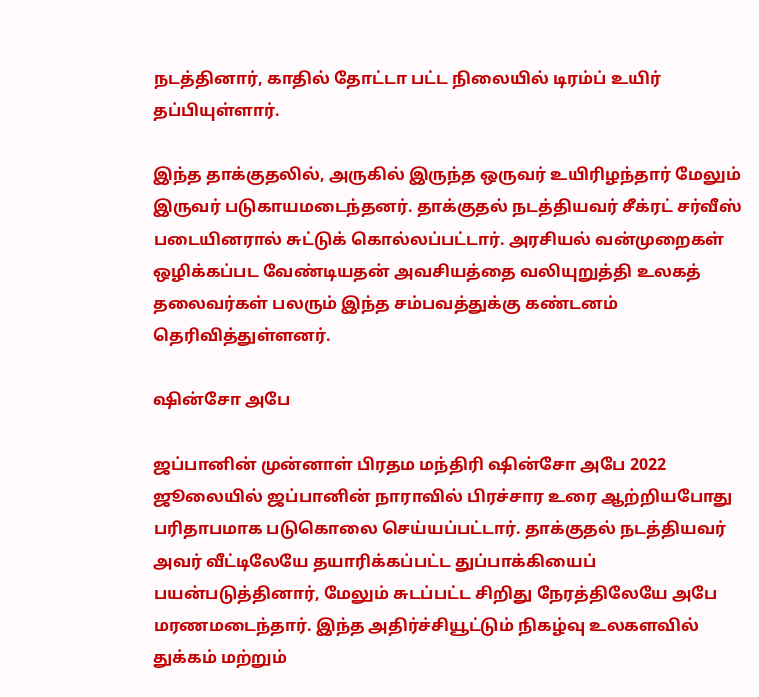நடத்தினார், காதில் தோட்டா பட்ட நிலையில் டிரம்ப் உயிர் தப்பியுள்ளார்.

இந்த தாக்குதலில், அருகில் இருந்த ஒருவர் உயிரிழந்தார் மேலும் இருவர் படுகாயமடைந்தனர். தாக்குதல் நடத்தியவர் சீக்ரட் சர்வீஸ் படையினரால் சுட்டுக் கொல்லப்பட்டார். அரசியல் வன்முறைகள் ஒழிக்கப்பட வேண்டியதன் அவசியத்தை வலியுறுத்தி உலகத் தலைவர்கள் பலரும் இந்த சம்பவத்துக்கு கண்டனம் தெரிவித்துள்ளனர்.

ஷின்சோ அபே

ஜப்பானின் முன்னாள் பிரதம மந்திரி ஷின்சோ அபே 2022 ஜூலையில் ஜப்பானின் நாராவில் பிரச்சார உரை ஆற்றியபோது பரிதாபமாக படுகொலை செய்யப்பட்டார். தாக்குதல் நடத்தியவர் அவர் வீட்டிலேயே தயாரிக்கப்பட்ட துப்பாக்கியைப் பயன்படுத்தினார், மேலும் சுடப்பட்ட சிறிது நேரத்திலேயே அபே மரணமடைந்தார். இந்த அதிர்ச்சியூட்டும் நிகழ்வு உலகளவில் துக்கம் மற்றும்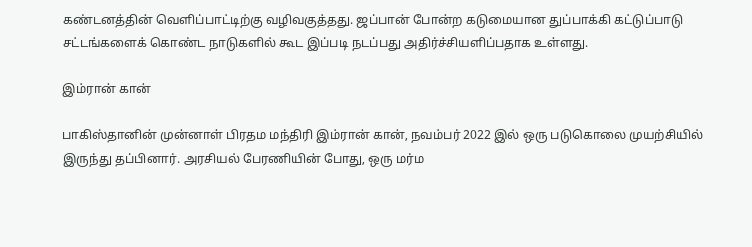கண்டனத்தின் வெளிப்பாட்டிற்கு வழிவகுத்தது. ஜப்பான் போன்ற கடுமையான துப்பாக்கி கட்டுப்பாடு சட்டங்களைக் கொண்ட நாடுகளில் கூட இப்படி நடப்பது அதிர்ச்சியளிப்பதாக உள்ளது.

இம்ரான் கான்

பாகிஸ்தானின் முன்னாள் பிரதம மந்திரி இம்ரான் கான், நவம்பர் 2022 இல் ஒரு படுகொலை முயற்சியில் இருந்து தப்பினார். அரசியல் பேரணியின் போது, ஒரு மர்ம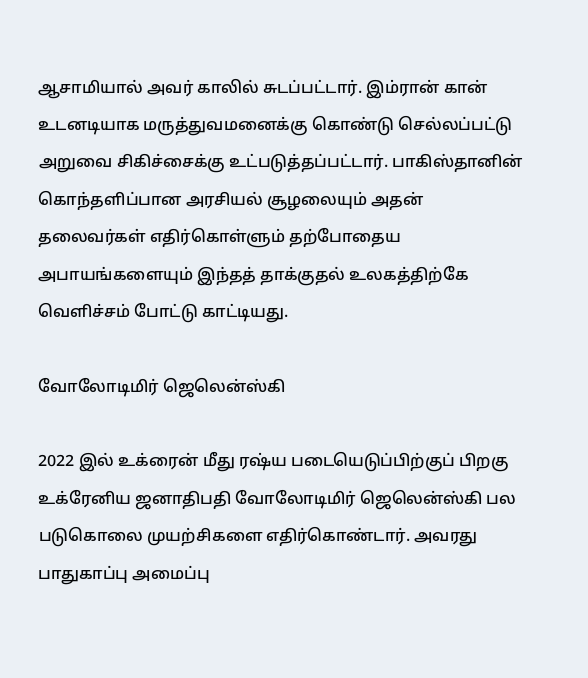ஆசாமியால் அவர் காலில் சுடப்பட்டார். இம்ரான் கான் உடனடியாக மருத்துவமனைக்கு கொண்டு செல்லப்பட்டு அறுவை சிகிச்சைக்கு உட்படுத்தப்பட்டார். பாகிஸ்தானின் கொந்தளிப்பான அரசியல் சூழலையும் அதன் தலைவர்கள் எதிர்கொள்ளும் தற்போதைய அபாயங்களையும் இந்தத் தாக்குதல் உலகத்திற்கே வெளிச்சம் போட்டு காட்டியது.

வோலோடிமிர் ஜெலென்ஸ்கி

2022 இல் உக்ரைன் மீது ரஷ்ய படையெடுப்பிற்குப் பிறகு உக்ரேனிய ஜனாதிபதி வோலோடிமிர் ஜெலென்ஸ்கி பல படுகொலை முயற்சிகளை எதிர்கொண்டார். அவரது பாதுகாப்பு அமைப்பு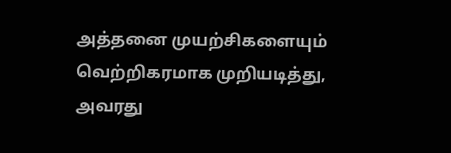அத்தனை முயற்சிகளையும் வெற்றிகரமாக முறியடித்து, அவரது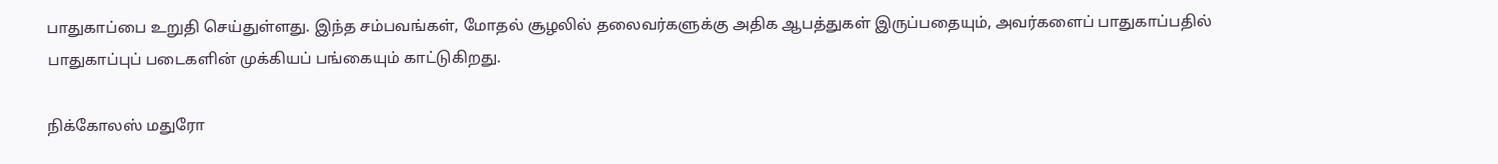பாதுகாப்பை உறுதி செய்துள்ளது. இந்த சம்பவங்கள், மோதல் சூழலில் தலைவர்களுக்கு அதிக ஆபத்துகள் இருப்பதையும், அவர்களைப் பாதுகாப்பதில் பாதுகாப்புப் படைகளின் முக்கியப் பங்கையும் காட்டுகிறது.

நிக்கோலஸ் மதுரோ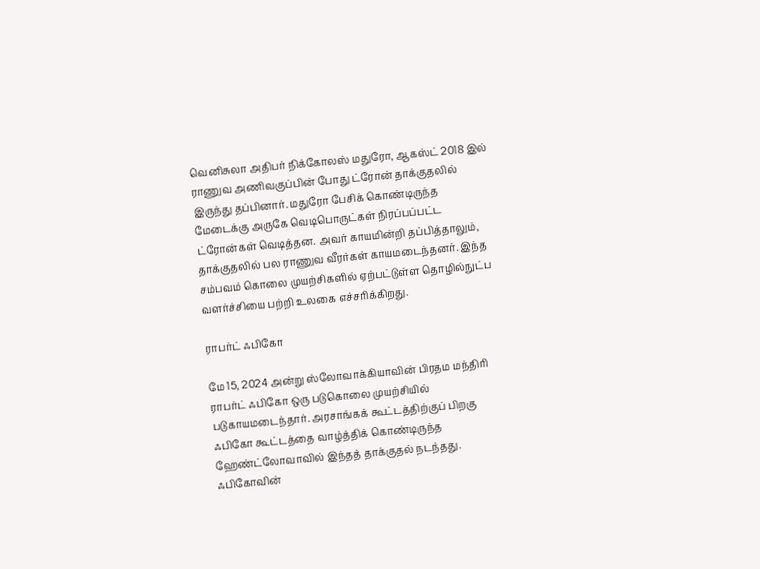வெனிசுலா அதிபர் நிக்கோலஸ் மதுரோ, ஆகஸ்ட் 2018 இல் ராணுவ அணிவகுப்பின் போது ட்ரோன் தாக்குதலில் இருந்து தப்பினார். மதுரோ பேசிக் கொண்டிருந்த மேடைக்கு அருகே வெடிபொருட்கள் நிரப்பப்பட்ட ட்ரோன்கள் வெடித்தன. அவர் காயமின்றி தப்பித்தாலும், தாக்குதலில் பல ராணுவ வீரர்கள் காயமடைந்தனர். இந்த சம்பவம் கொலை முயற்சிகளில் ஏற்பட்டுள்ள தொழில்நுட்ப வளர்ச்சியை பற்றி உலகை எச்சரிக்கிறது.

ராபர்ட் ஃபிகோ

மே 15, 2024 அன்று ஸ்லோவாக்கியாவின் பிரதம மந்திரி ராபர்ட் ஃபிகோ ஒரு படுகொலை முயற்சியில் படுகாயமடைந்தார். அரசாங்கக் கூட்டத்திற்குப் பிறகு ஃபிகோ கூட்டத்தை வாழ்த்திக் கொண்டிருந்த ஹேண்ட்லோவாவில் இந்தத் தாக்குதல் நடந்தது. ஃபிகோவின்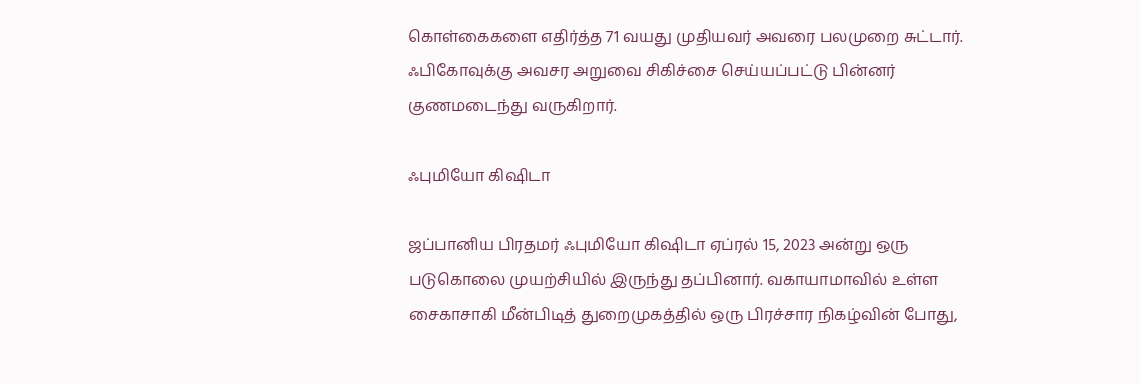கொள்கைகளை எதிர்த்த 71 வயது முதியவர் அவரை பலமுறை சுட்டார். ஃபிகோவுக்கு அவசர அறுவை சிகிச்சை செய்யப்பட்டு பின்னர் குணமடைந்து வருகிறார்.

ஃபுமியோ கிஷிடா

ஜப்பானிய பிரதமர் ஃபுமியோ கிஷிடா ஏப்ரல் 15, 2023 அன்று ஒரு படுகொலை முயற்சியில் இருந்து தப்பினார். வகாயாமாவில் உள்ள சைகாசாகி மீன்பிடித் துறைமுகத்தில் ஒரு பிரச்சார நிகழ்வின் போது,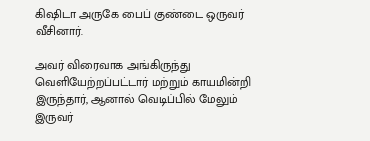கிஷிடா அருகே பைப் குண்டை ஒருவர் வீசினார்.

அவர் விரைவாக அங்கிருந்து வெளியேற்றப்பட்டார் மற்றும் காயமின்றி இருந்தார், ஆனால் வெடிப்பில் மேலும் இருவர்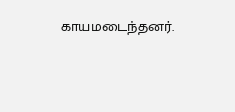காயமடைந்தனர்.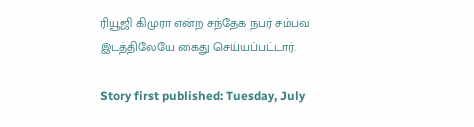ரியூஜி கிமுரா என்ற சந்தேக நபர் சம்பவ இடத்திலேயே கைது செய்யப்பட்டார்.

Story first published: Tuesday, July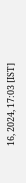16, 2024, 17:03 [IST]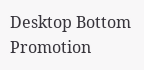Desktop Bottom Promotion